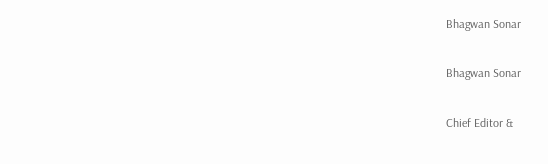Bhagwan Sonar

Bhagwan Sonar

Chief Editor &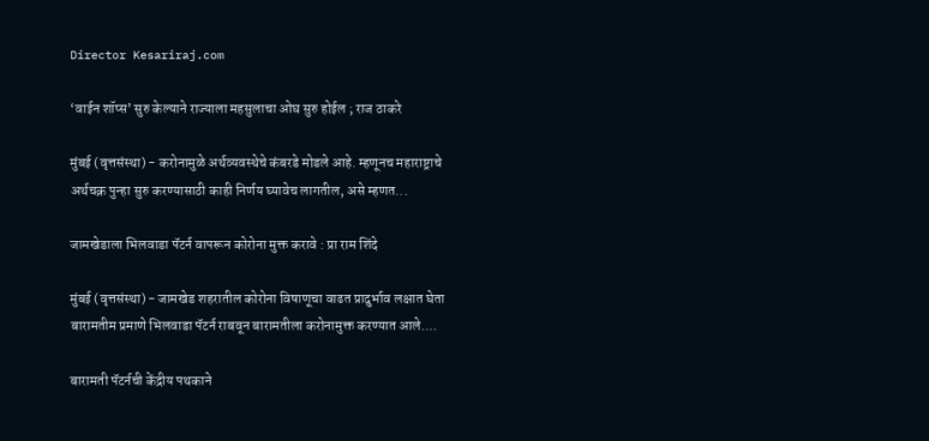Director Kesariraj.com

‘वाईन शॉप्स’ सुरु केल्याने राज्याला महसुलाचा ओघ सुरु होईल ; राज ठाकरे

मुंबई (वृत्तसंस्था) - करोनामुळे अर्थव्यवस्थेचे कंबरडे मोडले आहे. म्हणूनच महाराष्ट्राचे अर्थचक्र पुन्हा सुरु करण्यासाठी काही निर्णय घ्यावेच लागतील, असे म्हणत...

जामखेडाला भिलवाडा पॅटर्न वापरून कोरोना मुक्त करावे : प्रा राम शिंदे

मुंबई (वृत्तसंस्था) - जामखेड शहरातील कोरोना विषाणूचा वाढत प्रादुर्भाव लक्षात घेता बारामतीम प्रमाणे भिलवाडा पॅटर्न राबवून बारामतीला करोनामुक्त करण्यात आले....

बारामती पॅटर्नची केंद्रीय पथकाने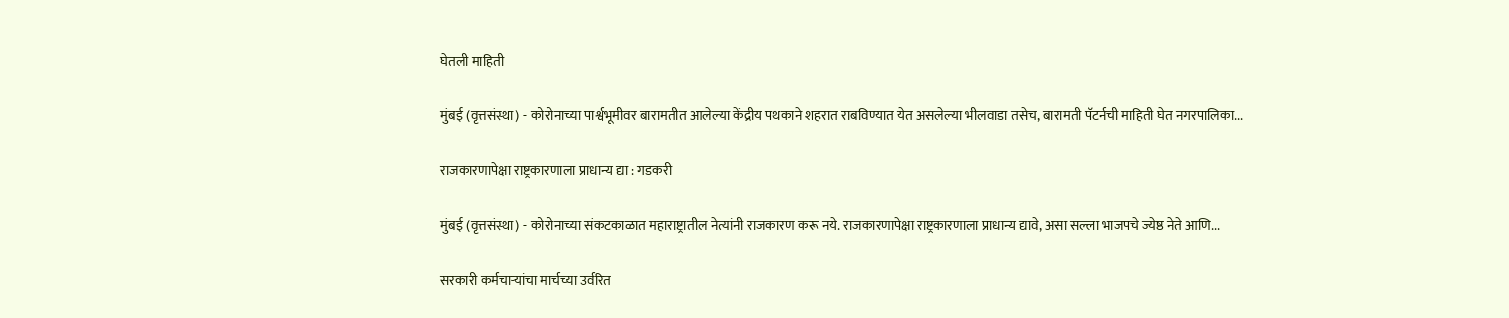घेतली माहिती

मुंबई (वृत्तसंस्था) - कोरोनाच्या पार्श्वभूमीवर बारामतीत आलेल्या केंद्रीय पथकाने शहरात राबविण्यात येत असलेल्या भीलवाडा तसेच, बारामती पॅटर्नची माहिती घेत नगरपालिका...

राजकारणापेक्षा राष्ट्रकारणाला प्राधान्य द्या : गडकरी

मुंबई (वृत्तसंस्था) - कोरोनाच्या संकटकाळात महाराष्ट्रातील नेत्यांनी राजकारण करू नये. राजकारणापेक्षा राष्ट्रकारणाला प्राधान्य द्यावे, असा सल्ला भाजपचे ज्येष्ठ नेते आणि...

सरकारी कर्मचाऱ्यांचा मार्चच्या उर्वरित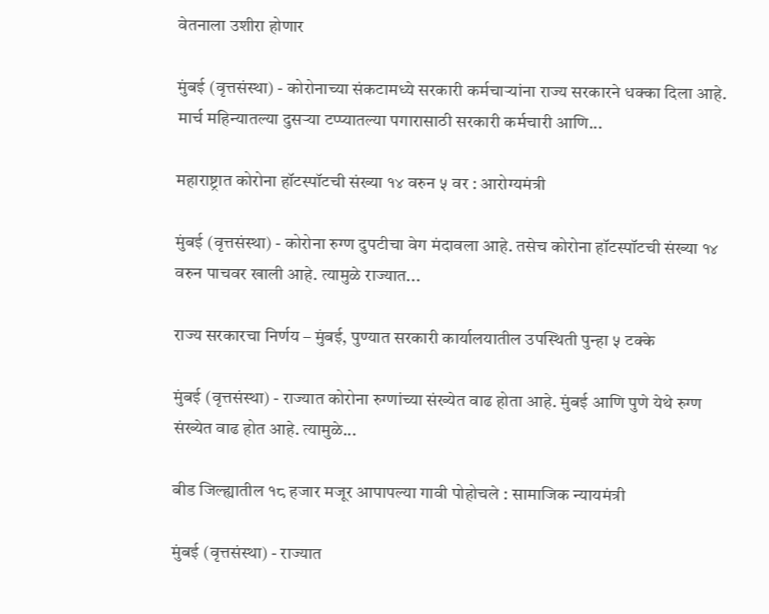वेतनाला उशीरा होणार

मुंबई (वृत्तसंस्था) - कोरोनाच्या संकटामध्ये सरकारी कर्मचाऱ्यांना राज्य सरकारने धक्का दिला आहे. मार्च महिन्यातल्या दुसऱ्या टप्प्यातल्या पगारासाठी सरकारी कर्मचारी आणि...

महाराष्ट्रात कोरोना हॉटस्पॉटची संख्या १४ वरुन ५ वर : आरोग्यमंत्री

मुंबई (वृत्तसंस्था) - कोरोना रुग्ण दुपटीचा वेग मंदावला आहे. तसेच कोरोना हॉटस्पॉटची संख्या १४ वरुन पाचवर खाली आहे. त्यामुळे राज्यात...

राज्य सरकारचा निर्णय – मुंबई, पुण्यात सरकारी कार्यालयातील उपस्थिती पुन्हा ५ टक्के

मुंबई (वृत्तसंस्था) - राज्यात कोरोना रुग्णांच्या संख्येत वाढ होता आहे. मुंबई आणि पुणे येथे रुग्ण संख्येत वाढ होत आहे. त्यामुळे...

बीड जिल्ह्यातील १८ हजार मजूर आपापल्या गावी पोहोचले : सामाजिक न्यायमंत्री

मुंबई (वृत्तसंस्था) - राज्यात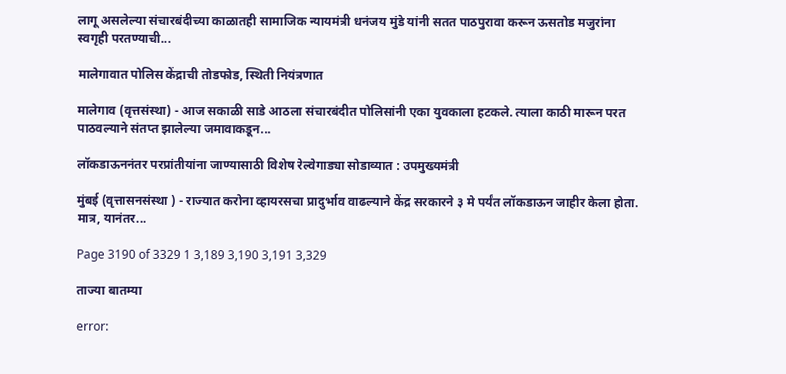लागू असलेल्या संचारबंदीच्या काळातही सामाजिक न्यायमंत्री धनंजय मुंडे यांनी सतत पाठपुरावा करून ऊसतोड मजुरांना स्वगृही परतण्याची...

मालेगावात पोलिस केंद्राची तोडफोड, स्थिती नियंत्रणात

मालेगाव (वृत्तसंस्था) - आज सकाळी साडे आठला संचारबंदीत पोलिसांनी एका युवकाला हटकले. त्याला काठी मारून परत पाठवल्याने संतप्त झालेल्या जमावाकडून...

लॉकडाऊननंतर परप्रांतीयांना जाण्यासाठी विशेष रेल्वेगाड्या सोडाव्यात : उपमुख्यमंत्री

मुंबई (वृत्तासनसंस्था ) - राज्यात करोना व्हायरसचा प्रादुर्भाव वाढल्याने केंद्र सरकारने ३ मे पर्यंत लॉकडाऊन जाहीर केला होता. मात्र, यानंतर...

Page 3190 of 3329 1 3,189 3,190 3,191 3,329

ताज्या बातम्या

error: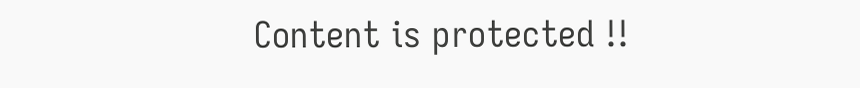Content is protected !!